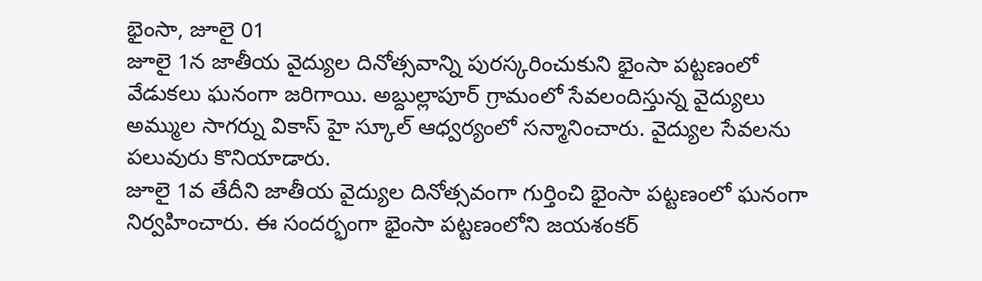భైంసా, జూలై 01
జూలై 1న జాతీయ వైద్యుల దినోత్సవాన్ని పురస్కరించుకుని భైంసా పట్టణంలో వేడుకలు ఘనంగా జరిగాయి. అబ్దుల్లాపూర్ గ్రామంలో సేవలందిస్తున్న వైద్యులు అమ్ముల సాగర్ను వికాస్ హై స్కూల్ ఆధ్వర్యంలో సన్మానించారు. వైద్యుల సేవలను పలువురు కొనియాడారు.
జూలై 1వ తేదీని జాతీయ వైద్యుల దినోత్సవంగా గుర్తించి భైంసా పట్టణంలో ఘనంగా నిర్వహించారు. ఈ సందర్భంగా భైంసా పట్టణంలోని జయశంకర్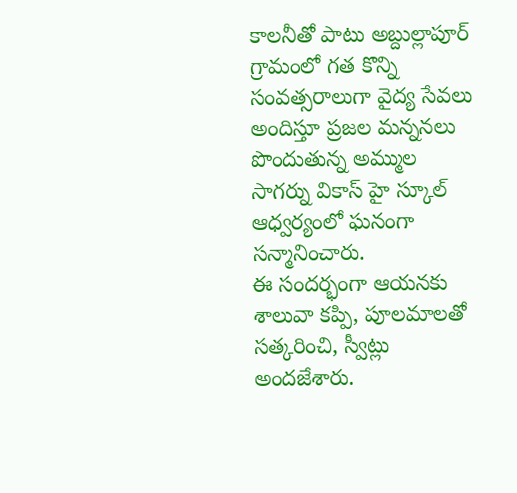కాలనీతో పాటు అబ్దుల్లాపూర్ గ్రామంలో గత కొన్ని సంవత్సరాలుగా వైద్య సేవలు అందిస్తూ ప్రజల మన్ననలు పొందుతున్న అమ్ముల సాగర్ను వికాస్ హై స్కూల్ ఆధ్వర్యంలో ఘనంగా సన్మానించారు.
ఈ సందర్భంగా ఆయనకు శాలువా కప్పి, పూలమాలతో సత్కరించి, స్వీట్లు అందజేశారు.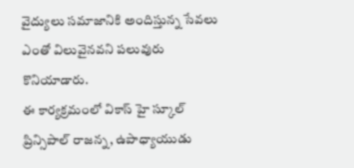వైద్యులు సమాజానికి అందిస్తున్న సేవలు ఎంతో విలువైనవని పలువురు కొనియాడారు.
ఈ కార్యక్రమంలో వికాస్ హై స్కూల్ ప్రిన్సిపాల్ రాజన్న, ఉపాధ్యాయుడు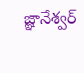జ్ఞానేశ్వర్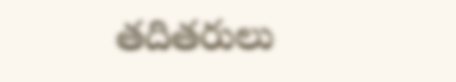తదితరులు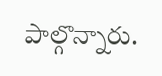పాల్గొన్నారు.